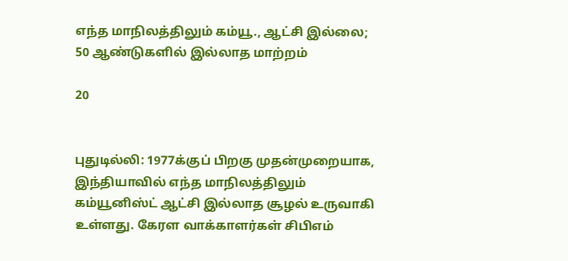எந்த மாநிலத்திலும் கம்யூ., ஆட்சி இல்லை; 50 ஆண்டுகளில் இல்லாத மாற்றம்

20


புதுடில்லி: 1977க்குப் பிறகு முதன்முறையாக, இந்தியாவில் எந்த மாநிலத்திலும் கம்யூனிஸ்ட் ஆட்சி இல்லாத சூழல் உருவாகி உள்ளது. கேரள வாக்காளர்கள் சிபிஎம்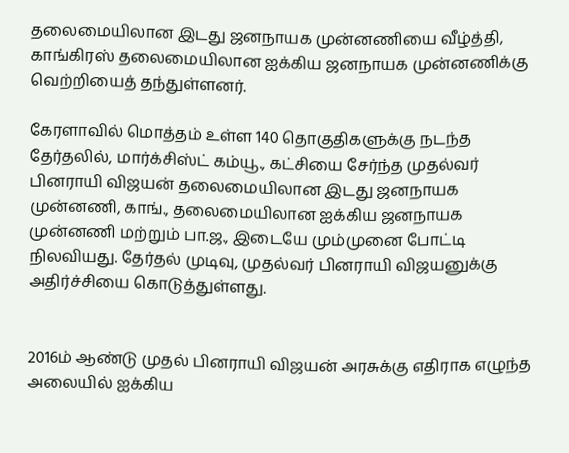தலைமையிலான இடது ஜனநாயக முன்னணியை வீழ்த்தி, காங்கிரஸ் தலைமையிலான ஐக்கிய ஜனநாயக முன்னணிக்கு வெற்றியைத் தந்துள்ளனர்.

கேரளாவில் மொத்தம் உள்ள 140 தொகுதிகளுக்கு நடந்த தேர்தலில், மார்க்சிஸ்ட் கம்யூ., கட்சியை சேர்ந்த முதல்வர் பினராயி விஜயன் தலைமையிலான இடது ஜனநாயக முன்னணி, காங்., தலைமையிலான ஐக்கிய ஜனநாயக முன்னணி மற்றும் பா.ஜ., இடையே மும்முனை போட்டி நிலவியது. தேர்தல் முடிவு, முதல்வர் பினராயி விஜயனுக்கு அதிர்ச்சியை கொடுத்துள்ளது.


2016ம் ஆண்டு முதல் பினராயி விஜயன் அரசுக்கு எதிராக எழுந்த அலையில் ஐக்கிய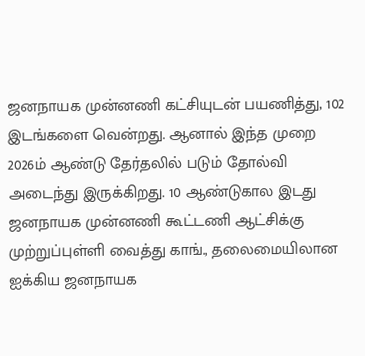ஜனநாயக முன்னணி கட்சியுடன் பயணித்து, 102 இடங்களை வென்றது. ஆனால் இந்த முறை 2026ம் ஆண்டு தேர்தலில் படும் தோல்வி அடைந்து இருக்கிறது. 10 ஆண்டுகால இடது ஜனநாயக முன்னணி கூட்டணி ஆட்சிக்கு முற்றுப்புள்ளி வைத்து காங்., தலைமையிலான ஐக்கிய ஜனநாயக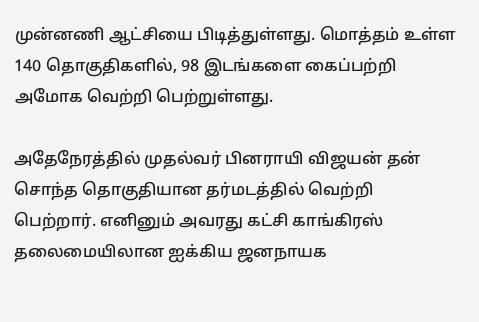முன்னணி ஆட்சியை பிடித்துள்ளது. மொத்தம் உள்ள 140 தொகுதிகளில், 98 இடங்களை கைப்பற்றி அமோக வெற்றி பெற்றுள்ளது.

அதேநேரத்தில் முதல்வர் பினராயி விஜயன் தன் சொந்த தொகுதியான தர்மடத்தில் வெற்றி பெற்றார். எனினும் அவரது கட்சி காங்கிரஸ் தலைமையிலான ஐக்கிய ஜனநாயக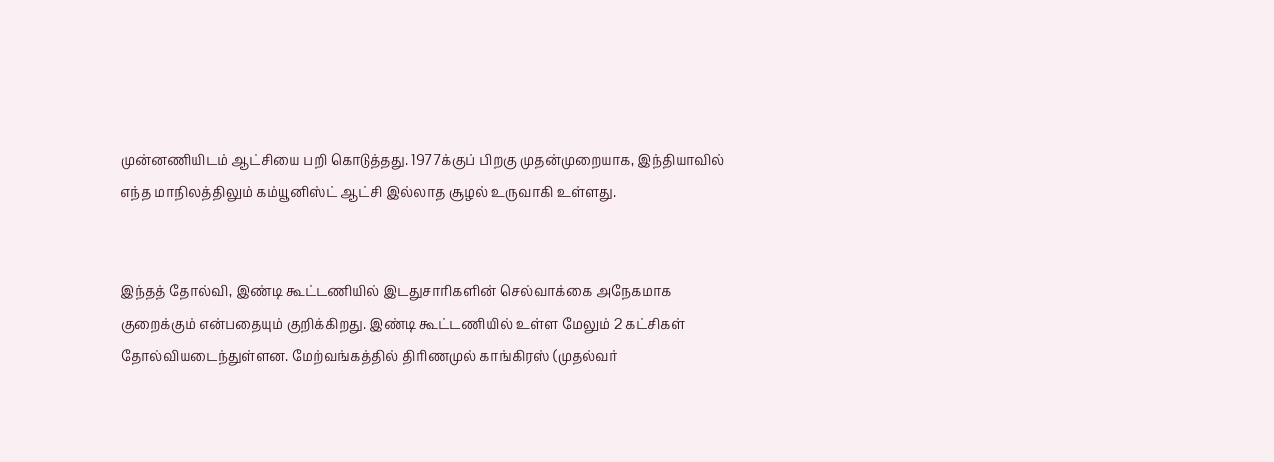முன்னணியிடம் ஆட்சியை பறி கொடுத்தது. 1977க்குப் பிறகு முதன்முறையாக, இந்தியாவில் எந்த மாநிலத்திலும் கம்யூனிஸ்ட் ஆட்சி இல்லாத சூழல் உருவாகி உள்ளது.


இந்தத் தோல்வி, இண்டி கூட்டணியில் இடதுசாரிகளின் செல்வாக்கை அநேகமாக குறைக்கும் என்பதையும் குறிக்கிறது. இண்டி கூட்டணியில் உள்ள மேலும் 2 கட்சிகள் தோல்வியடைந்துள்ளன. மேற்வங்கத்தில் திரிணமுல் காங்கிரஸ் (முதல்வர்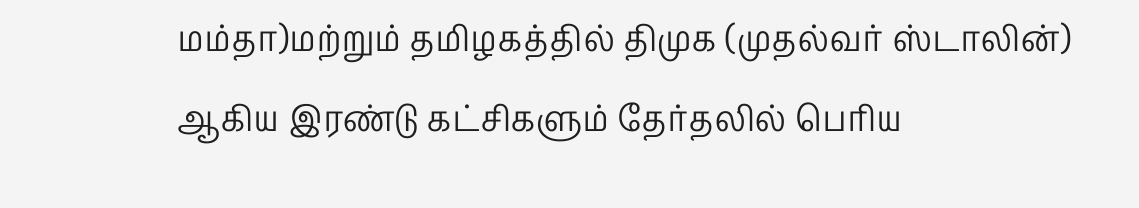மம்தா)மற்றும் தமிழகத்தில் திமுக (முதல்வர் ஸ்டாலின்) ஆகிய இரண்டு கட்சிகளும் தேர்தலில் பெரிய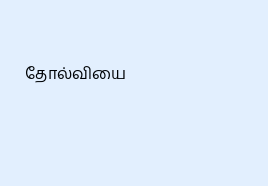தோல்வியை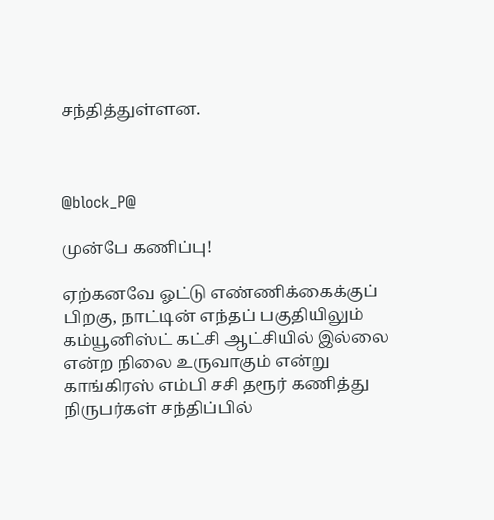சந்தித்துள்ளன.



@block_P@

முன்பே கணிப்பு!

ஏற்கனவே ஓட்டு எண்ணிக்கைக்குப் பிறகு, நாட்டின் எந்தப் பகுதியிலும் கம்யூனிஸ்ட் கட்சி ஆட்சியில் இல்லை என்ற நிலை உருவாகும் என்று காங்கிரஸ் எம்பி சசி தரூர் கணித்து நிருபர்கள் சந்திப்பில்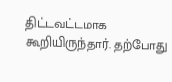திட்டவட்டமாக கூறியிருந்தார். தற்போது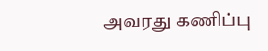அவரது கணிப்பு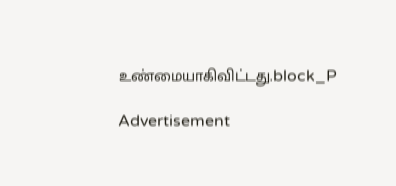உண்மையாகிவிட்டது.block_P

Advertisement